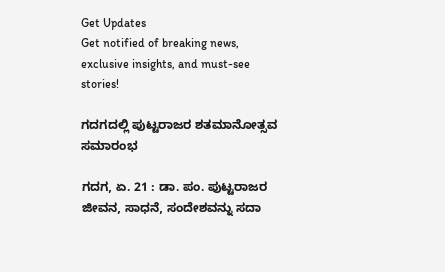Get Updates
Get notified of breaking news, exclusive insights, and must-see stories!

ಗದಗದಲ್ಲಿ ಪುಟ್ಟರಾಜರ ಶತಮಾನೋತ್ಸವ ಸಮಾರಂಭ

ಗದಗ, ಏ. 21 : ಡಾ. ಪಂ. ಪುಟ್ಟರಾಜರ ಜೀವನ, ಸಾಧನೆ, ಸಂದೇಶವನ್ನು ಸದಾ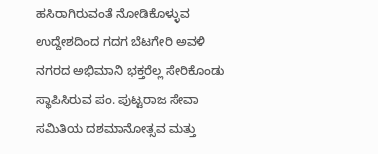ಹಸಿರಾಗಿರುವಂತೆ ನೋಡಿಕೊಳ್ಳುವ ಉದ್ದೇಶದಿಂದ ಗದಗ ಬೆಟಗೇರಿ ಅವಳಿ ನಗರದ ಅಭಿಮಾನಿ ಭಕ್ತರೆಲ್ಲ ಸೇರಿಕೊಂಡು ಸ್ಥಾಪಿಸಿರುವ ಪಂ. ಪುಟ್ಟರಾಜ ಸೇವಾ ಸಮಿತಿಯ ದಶಮಾನೋತ್ಸವ ಮತ್ತು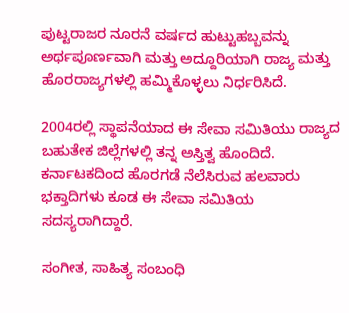ಪುಟ್ಟರಾಜರ ನೂರನೆ ವರ್ಷದ ಹುಟ್ಟುಹಬ್ಬವನ್ನು ಅರ್ಥಪೂರ್ಣವಾಗಿ ಮತ್ತು ಅದ್ದೂರಿಯಾಗಿ ರಾಜ್ಯ ಮತ್ತು ಹೊರರಾಜ್ಯಗಳಲ್ಲಿ ಹಮ್ಮಿಕೊಳ್ಳಲು ನಿರ್ಧರಿಸಿದೆ.

2004ರಲ್ಲಿ ಸ್ಥಾಪನೆಯಾದ ಈ ಸೇವಾ ಸಮಿತಿಯು ರಾಜ್ಯದ ಬಹುತೇಕ ಜಿಲ್ಲೆಗಳಲ್ಲಿ ತನ್ನ ಅಸ್ತಿತ್ವ ಹೊಂದಿದೆ. ಕರ್ನಾಟಕದಿಂದ ಹೊರಗಡೆ ನೆಲೆಸಿರುವ ಹಲವಾರು ಭಕ್ತಾದಿಗಳು ಕೂಡ ಈ ಸೇವಾ ಸಮಿತಿಯ ಸದಸ್ಯರಾಗಿದ್ದಾರೆ.

ಸಂಗೀತ, ಸಾಹಿತ್ಯ ಸಂಬಂಧಿ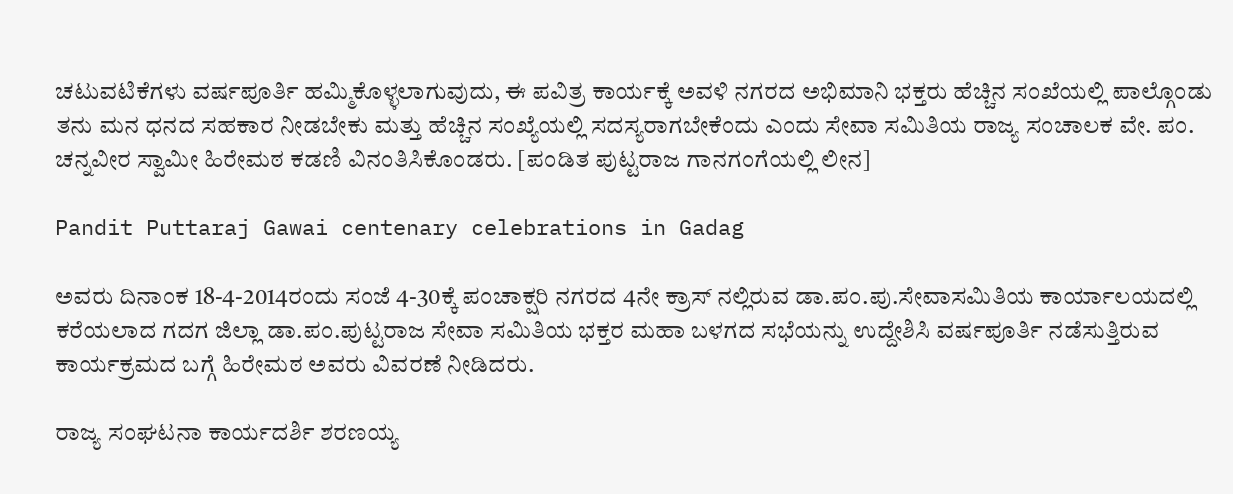ಚಟುವಟಿಕೆಗಳು ವರ್ಷಪೂರ್ತಿ ಹಮ್ಮಿಕೊಳ್ಳಲಾಗುವುದು, ಈ ಪವಿತ್ರ ಕಾರ್ಯಕ್ಕೆ ಅವಳಿ ನಗರದ ಅಭಿಮಾನಿ ಭಕ್ತರು ಹೆಚ್ಚಿನ ಸಂಖೆಯಲ್ಲಿ ಪಾಲ್ಗೊಂಡು ತನು ಮನ ಧನದ ಸಹಕಾರ ನೀಡಬೇಕು ಮತ್ತು ಹೆಚ್ಚಿನ ಸಂಖ್ಯೆಯಲ್ಲಿ ಸದಸ್ಯರಾಗಬೇಕೆಂದು ಎಂದು ಸೇವಾ ಸಮಿತಿಯ ರಾಜ್ಯ ಸಂಚಾಲಕ ವೇ. ಪಂ. ಚನ್ನವೀರ ಸ್ವಾಮೀ ಹಿರೇಮಠ ಕಡಣಿ ವಿನಂತಿಸಿಕೊಂಡರು. [ಪಂಡಿತ ಪುಟ್ಟರಾಜ ಗಾನಗಂಗೆಯಲ್ಲಿ ಲೀನ]

Pandit Puttaraj Gawai centenary celebrations in Gadag

ಅವರು ದಿನಾಂಕ 18-4-2014ರಂದು ಸಂಜೆ 4-30ಕ್ಕೆ ಪಂಚಾಕ್ಷರಿ ನಗರದ 4ನೇ ಕ್ರಾಸ್ ನಲ್ಲಿರುವ ಡಾ.ಪಂ.ಪು.ಸೇವಾಸಮಿತಿಯ ಕಾರ್ಯಾಲಯದಲ್ಲಿ ಕರೆಯಲಾದ ಗದಗ ಜಿಲ್ಲಾ ಡಾ.ಪಂ.ಪುಟ್ಟರಾಜ ಸೇವಾ ಸಮಿತಿಯ ಭಕ್ತರ ಮಹಾ ಬಳಗದ ಸಭೆಯನ್ನು ಉದ್ದೇಶಿಸಿ ವರ್ಷಪೂರ್ತಿ ನಡೆಸುತ್ತಿರುವ ಕಾರ್ಯಕ್ರಮದ ಬಗ್ಗೆ ಹಿರೇಮಠ ಅವರು ವಿವರಣೆ ನೀಡಿದರು.

ರಾಜ್ಯ ಸಂಘಟನಾ ಕಾರ್ಯದರ್ಶಿ ಶರಣಯ್ಯ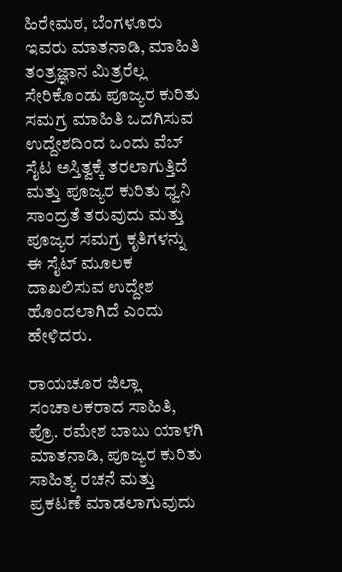ಹಿರೇಮಠ, ಬೆಂಗಳೂರು ಇವರು ಮಾತನಾಡಿ, ಮಾಹಿತಿ ತಂತ್ರಜ್ಞಾನ ಮಿತ್ರರೆಲ್ಲ ಸೇರಿಕೊಂಡು ಪೂಜ್ಯರ ಕುರಿತು ಸಮಗ್ರ ಮಾಹಿತಿ ಒದಗಿಸುವ ಉದ್ದೇಶದಿಂದ ಒಂದು ವೆಬ್ ಸೈಟ ಅಸ್ತಿತ್ವಕ್ಕೆ ತರಲಾಗುತ್ತಿದೆ ಮತ್ತು ಪೂಜ್ಯರ ಕುರಿತು ಧ್ವನಿ ಸಾಂದ್ರತೆ ತರುವುದು ಮತ್ತು ಪೂಜ್ಯರ ಸಮಗ್ರ ಕೃತಿಗಳನ್ನು ಈ ಸೈಟ್ ಮೂಲಕ ದಾಖಲಿಸುವ ಉದ್ದೇಶ ಹೊಂದಲಾಗಿದೆ ಎಂದು ಹೇಳಿದರು.

ರಾಯಚೂರ ಜಿಲ್ಲಾ ಸಂಚಾಲಕರಾದ ಸಾಹಿತಿ, ಪ್ರೊ. ರಮೇಶ ಬಾಬು ಯಾಳಗಿ ಮಾತನಾಡಿ, ಪೂಜ್ಯರ ಕುರಿತು ಸಾಹಿತ್ಯ ರಚನೆ ಮತ್ತು ಪ್ರಕಟಣೆ ಮಾಡಲಾಗುವುದು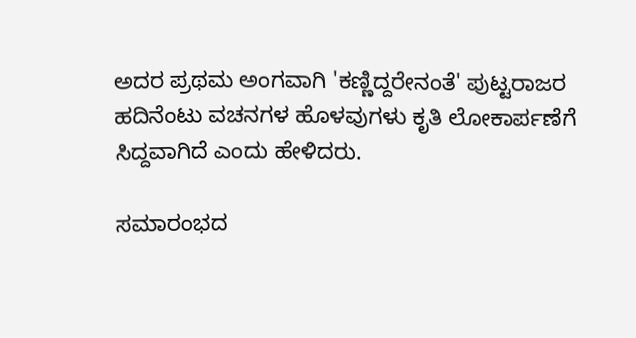ಅದರ ಪ್ರಥಮ ಅಂಗವಾಗಿ 'ಕಣ್ಣಿದ್ದರೇನಂತೆ' ಪುಟ್ಟರಾಜರ ಹದಿನೆಂಟು ವಚನಗಳ ಹೊಳವುಗಳು ಕೃತಿ ಲೋಕಾರ್ಪಣೆಗೆ ಸಿದ್ದವಾಗಿದೆ ಎಂದು ಹೇಳಿದರು.

ಸಮಾರಂಭದ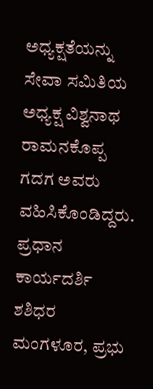ಅಧ್ಯಕ್ಷತೆಯನ್ನು ಸೇವಾ ಸಮಿತಿಯ ಅಧ್ಯಕ್ಷ ವಿಶ್ವನಾಥ ರಾಮನಕೊಪ್ಪ ಗದಗ ಅವರು ವಹಿಸಿಕೊಂಡಿದ್ದರು. ಪ್ರಧಾನ ಕಾರ್ಯದರ್ಶಿ ಶಶಿಧರ ಮಂಗಳೂರ, ಪ್ರಭು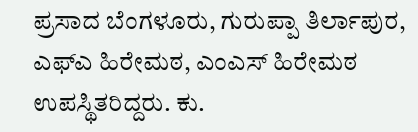ಪ್ರಸಾದ ಬೆಂಗಳೂರು, ಗುರುಪ್ಪಾ ತಿರ್ಲಾಪುರ, ಎಫ್ಎ ಹಿರೇಮಠ, ಎಂಎಸ್ ಹಿರೇಮಠ ಉಪಸ್ಥಿತರಿದ್ದರು. ಕು.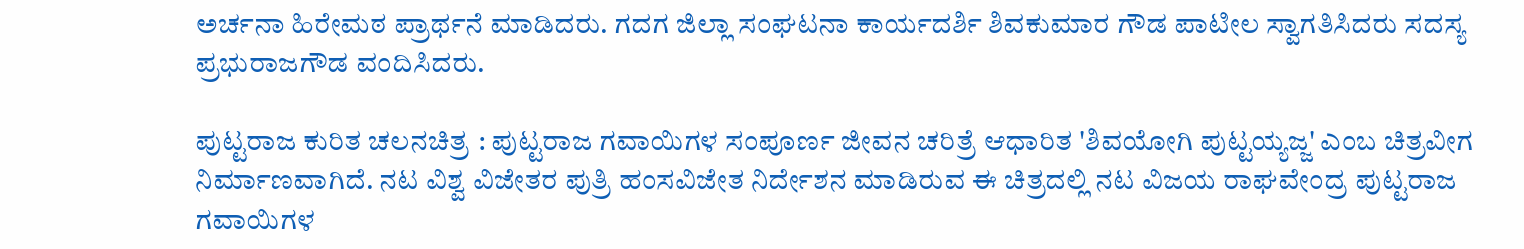ಅರ್ಚನಾ ಹಿರೇಮಠ ಪ್ರಾರ್ಥನೆ ಮಾಡಿದರು. ಗದಗ ಜಿಲ್ಲಾ ಸಂಘಟನಾ ಕಾರ್ಯದರ್ಶಿ ಶಿವಕುಮಾರ ಗೌಡ ಪಾಟೀಲ ಸ್ವಾಗತಿಸಿದರು ಸದಸ್ಯ ಪ್ರಭುರಾಜಗೌಡ ವಂದಿಸಿದರು.

ಪುಟ್ಟರಾಜ ಕುರಿತ ಚಲನಚಿತ್ರ : ಪುಟ್ಟರಾಜ ಗವಾಯಿಗಳ ಸಂಪೂರ್ಣ ಜೀವನ ಚರಿತ್ರೆ ಆಧಾರಿತ 'ಶಿವಯೋಗಿ ಪುಟ್ಟಯ್ಯಜ್ಜ' ಎಂಬ ಚಿತ್ರವೀಗ ನಿರ್ಮಾಣವಾಗಿದೆ. ನಟ ವಿಶ್ವ ವಿಜೇತರ ಪುತ್ರಿ ಹಂಸವಿಜೇತ ನಿರ್ದೇಶನ ಮಾಡಿರುವ ಈ ಚಿತ್ರದಲ್ಲಿ ನಟ ವಿಜಯ ರಾಘವೇಂದ್ರ ಪುಟ್ಟರಾಜ ಗವಾಯಿಗಳ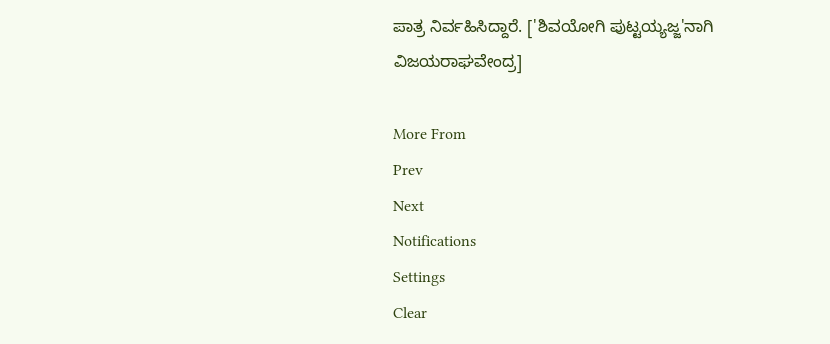ಪಾತ್ರ ನಿರ್ವಹಿಸಿದ್ದಾರೆ. ['ಶಿವಯೋಗಿ ಪುಟ್ಟಯ್ಯಜ್ಜ'ನಾಗಿ ವಿಜಯರಾಘವೇಂದ್ರ]

More From
Prev
Next
Notifications
Settings
Clear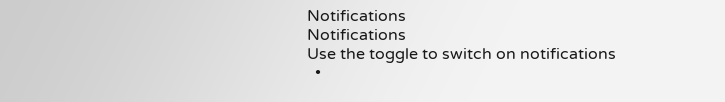Notifications
Notifications
Use the toggle to switch on notifications
  •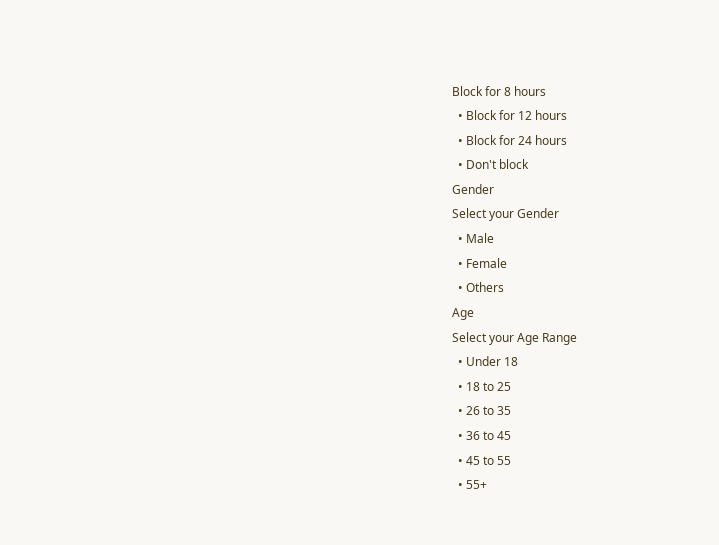Block for 8 hours
  • Block for 12 hours
  • Block for 24 hours
  • Don't block
Gender
Select your Gender
  • Male
  • Female
  • Others
Age
Select your Age Range
  • Under 18
  • 18 to 25
  • 26 to 35
  • 36 to 45
  • 45 to 55
  • 55+